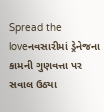Spread the loveનવસારીમાં ડ્રેનેજના કામની ગુણવત્તા પર સવાલ ઉઠ્યા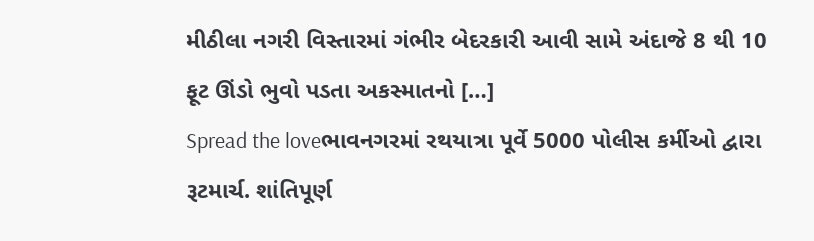મીઠીલા નગરી વિસ્તારમાં ગંભીર બેદરકારી આવી સામે અંદાજે 8 થી 10 ફૂટ ઊંડો ભુવો પડતા અકસ્માતનો […]
Spread the loveભાવનગરમાં રથયાત્રા પૂર્વે 5000 પોલીસ કર્મીઓ દ્વારા રૂટમાર્ચ. શાંતિપૂર્ણ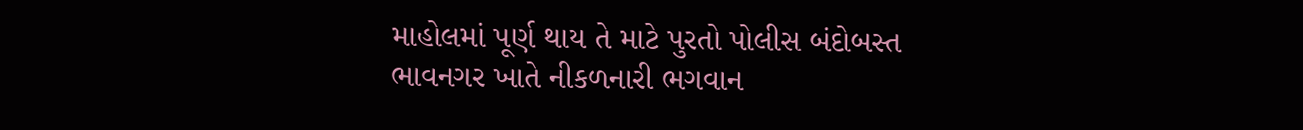માહોલમાં પૂર્ણ થાય તે માટે પુરતો પોલીસ બંદોબસ્ત ભાવનગર ખાતે નીકળનારી ભગવાન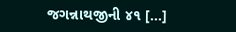જગન્નાથજીની ૪૧ […]